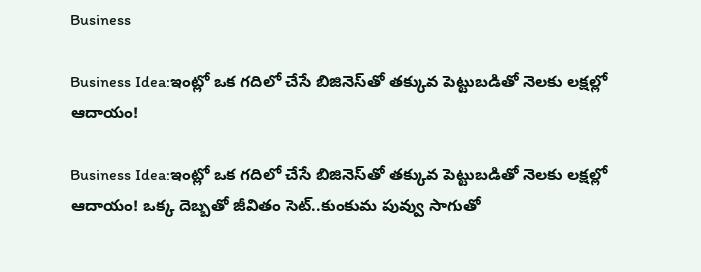Business

Business Idea:ఇంట్లో ఒక గదిలో చేసే బిజినెస్‌తో తక్కువ పెట్టుబడితో నెలకు లక్షల్లో ఆదాయం!

Business Idea:ఇంట్లో ఒక గదిలో చేసే బిజినెస్‌తో తక్కువ పెట్టుబడితో నెలకు లక్షల్లో ఆదాయం! ఒక్క దెబ్బతో జీవితం సెట్‌..కుంకుమ పువ్వు సాగుతో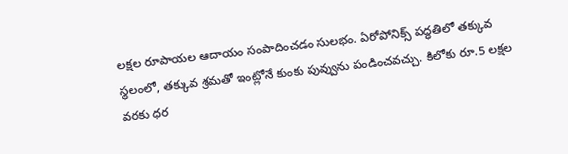లక్షల రూపాయల ఆదాయం సంపాదించడం సులభం. ఏరోపోనిక్స్‌ పద్ధతిలో తక్కువ స్థలంలో, తక్కువ శ్రమతో ఇంట్లోనే కుంకు పువ్వును పండించవచ్చు. కిలోకు రూ.5 లక్షల వరకు ధర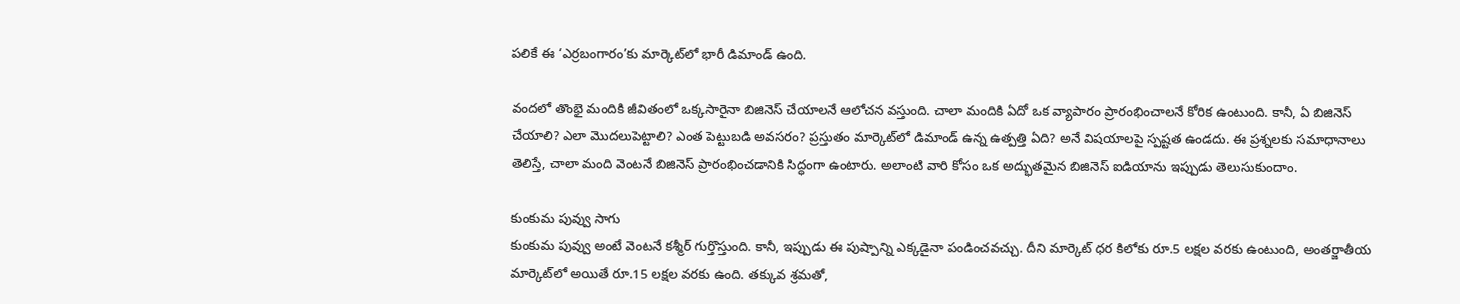పలికే ఈ ‘ఎర్రబంగారం’కు మార్కెట్‌లో భారీ డిమాండ్‌ ఉంది.

వందలో తొంభై మందికి జీవితంలో ఒక్కసారైనా బిజినెస్‌ చేయాలనే ఆలోచన వస్తుంది. చాలా మందికి ఏదో ఒక వ్యాపారం ప్రారంభించాలనే కోరిక ఉంటుంది. కానీ, ఏ బిజినెస్‌ చేయాలి? ఎలా మొదలుపెట్టాలి? ఎంత పెట్టుబడి అవసరం? ప్రస్తుతం మార్కెట్‌లో డిమాండ్‌ ఉన్న ఉత్పత్తి ఏది? అనే విషయాలపై స్పష్టత ఉండదు. ఈ ప్రశ్నలకు సమాధానాలు తెలిస్తే, చాలా మంది వెంటనే బిజినెస్‌ ప్రారంభించడానికి సిద్ధంగా ఉంటారు. అలాంటి వారి కోసం ఒక అద్భుతమైన బిజినెస్‌ ఐడియాను ఇప్పుడు తెలుసుకుందాం.

కుంకుమ పువ్వు సాగు
కుంకుమ పువ్వు అంటే వెంటనే కశ్మీర్‌ గుర్తొస్తుంది. కానీ, ఇప్పుడు ఈ పుష్పాన్ని ఎక్కడైనా పండించవచ్చు. దీని మార్కెట్‌ ధర కిలోకు రూ.5 లక్షల వరకు ఉంటుంది, అంతర్జాతీయ మార్కెట్‌లో అయితే రూ.15 లక్షల వరకు ఉంది. తక్కువ శ్రమతో,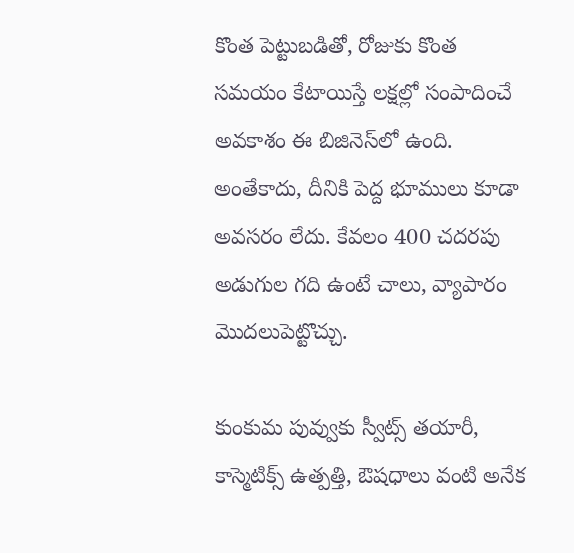కొంత పెట్టుబడితో, రోజుకు కొంత సమయం కేటాయిస్తే లక్షల్లో సంపాదించే అవకాశం ఈ బిజినెస్‌లో ఉంది. అంతేకాదు, దీనికి పెద్ద భూములు కూడా అవసరం లేదు. కేవలం 400 చదరపు అడుగుల గది ఉంటే చాలు, వ్యాపారం మొదలుపెట్టొచ్చు.

కుంకుమ పువ్వుకు స్వీట్స్‌ తయారీ, కాస్మెటిక్స్‌ ఉత్పత్తి, ఔషధాలు వంటి అనేక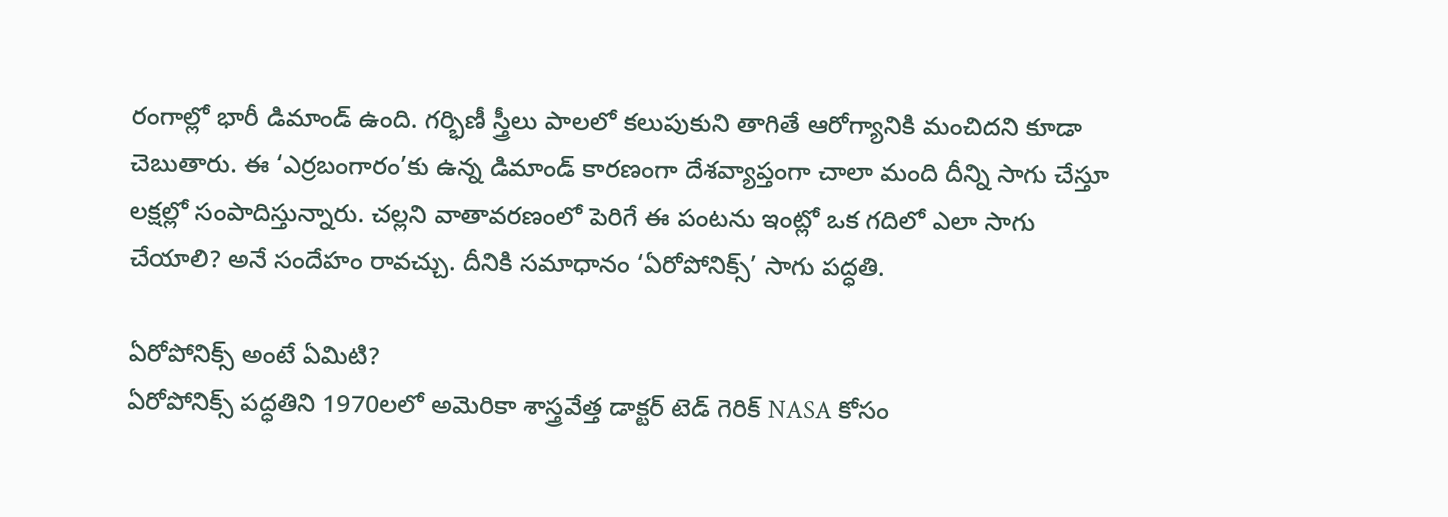రంగాల్లో భారీ డిమాండ్‌ ఉంది. గర్భిణీ స్త్రీలు పాలలో కలుపుకుని తాగితే ఆరోగ్యానికి మంచిదని కూడా చెబుతారు. ఈ ‘ఎర్రబంగారం’కు ఉన్న డిమాండ్‌ కారణంగా దేశవ్యాప్తంగా చాలా మంది దీన్ని సాగు చేస్తూ లక్షల్లో సంపాదిస్తున్నారు. చల్లని వాతావరణంలో పెరిగే ఈ పంటను ఇంట్లో ఒక గదిలో ఎలా సాగు చేయాలి? అనే సందేహం రావచ్చు. దీనికి సమాధానం ‘ఏరోపోనిక్స్‌’ సాగు పద్ధతి.

ఏరోపోనిక్స్‌ అంటే ఏమిటి?
ఏరోపోనిక్స్‌ పద్ధతిని 1970లలో అమెరికా శాస్త్రవేత్త డాక్టర్‌ టెడ్‌ గెరిక్‌ NASA కోసం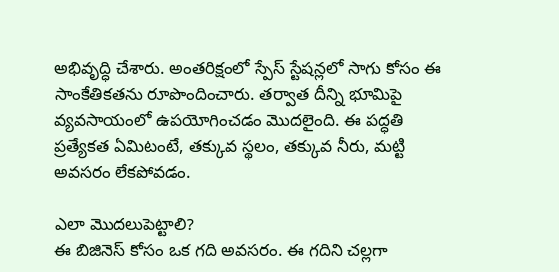అభివృద్ధి చేశారు. అంతరిక్షంలో స్పేస్‌ స్టేషన్లలో సాగు కోసం ఈ సాంకేతికతను రూపొందించారు. తర్వాత దీన్ని భూమిపై వ్యవసాయంలో ఉపయోగించడం మొదలైంది. ఈ పద్ధతి ప్రత్యేకత ఏమిటంటే, తక్కువ స్థలం, తక్కువ నీరు, మట్టి అవసరం లేకపోవడం.

ఎలా మొదలుపెట్టాలి?
ఈ బిజినెస్‌ కోసం ఒక గది అవసరం. ఈ గదిని చల్లగా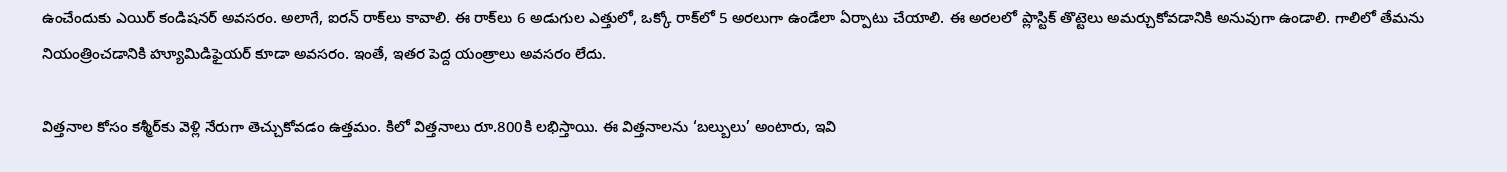ఉంచేందుకు ఎయిర్‌ కండిషనర్‌ అవసరం. అలాగే, ఐరన్‌ రాక్‌లు కావాలి. ఈ రాక్‌లు 6 అడుగుల ఎత్తులో, ఒక్కో రాక్‌లో 5 అరలుగా ఉండేలా ఏర్పాటు చేయాలి. ఈ అరలలో ప్లాస్టిక్‌ తొట్టెలు అమర్చుకోవడానికి అనువుగా ఉండాలి. గాలిలో తేమను నియంత్రించడానికి హ్యూమిడిఫైయర్‌ కూడా అవసరం. ఇంతే, ఇతర పెద్ద యంత్రాలు అవసరం లేదు.

విత్తనాల కోసం కశ్మీర్‌కు వెళ్లి నేరుగా తెచ్చుకోవడం ఉత్తమం. కిలో విత్తనాలు రూ.800కి లభిస్తాయి. ఈ విత్తనాలను ‘బల్బులు’ అంటారు, ఇవి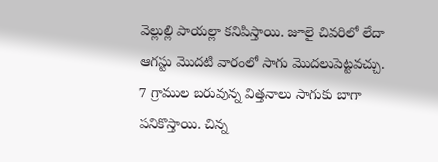వెల్లుల్లి పాయల్లా కనిపిస్తాయి. జూలై చివరిలో లేదా ఆగస్టు మొదటి వారంలో సాగు మొదలుపెట్టవచ్చు. 7 గ్రాముల బరువున్న విత్తనాలు సాగుకు బాగా పనికొస్తాయి. చిన్న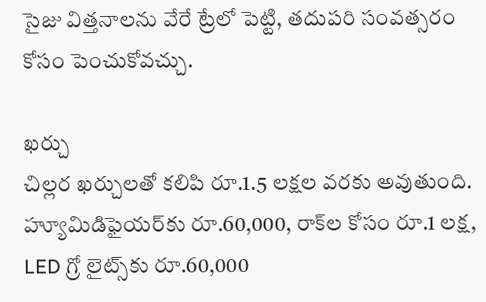సైజు విత్తనాలను వేరే ట్రేలో పెట్టి, తదుపరి సంవత్సరం కోసం పెంచుకోవచ్చు.

ఖర్చు
చిల్లర ఖర్చులతో కలిపి రూ.1.5 లక్షల వరకు అవుతుంది. హ్యూమిడిఫైయర్‌కు రూ.60,000, రాక్‌ల కోసం రూ.1 లక్ష, LED గ్రో లైట్స్‌కు రూ.60,000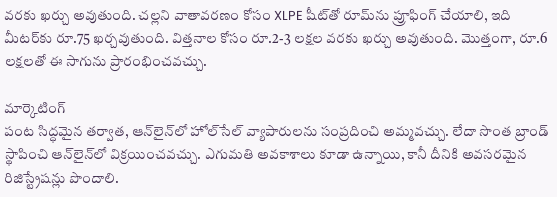వరకు ఖర్చు అవుతుంది. చల్లని వాతావరణం కోసం XLPE షీట్‌తో రూమ్‌ను ప్రూఫింగ్‌ చేయాలి, ఇది మీటర్‌కు రూ.75 ఖర్చవుతుంది. విత్తనాల కోసం రూ.2-3 లక్షల వరకు ఖర్చు అవుతుంది. మొత్తంగా, రూ.6 లక్షలతో ఈ సాగును ప్రారంభించవచ్చు.

మార్కెటింగ్‌
పంట సిద్ధమైన తర్వాత, ఆన్‌లైన్‌లో హోల్‌సేల్‌ వ్యాపారులను సంప్రదించి అమ్మవచ్చు. లేదా సొంత బ్రాండ్‌ స్థాపించి ఆన్‌లైన్‌లో విక్రయించవచ్చు. ఎగుమతి అవకాశాలు కూడా ఉన్నాయి, కానీ దీనికి అవసరమైన రిజిస్ట్రేషన్లు పొందాలి.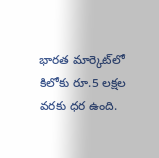భారత మార్కెట్‌లో కిలోకు రూ.5 లక్షల వరకు ధర ఉంది.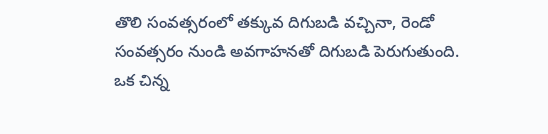తొలి సంవత్సరంలో తక్కువ దిగుబడి వచ్చినా, రెండో సంవత్సరం నుండి అవగాహనతో దిగుబడి పెరుగుతుంది. ఒక చిన్న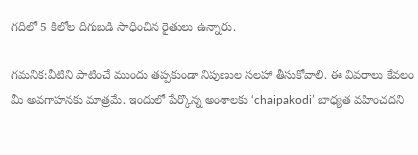గదిలో 5 కిలోల దిగుబడి సాధించిన రైతులు ఉన్నారు.

గమనిక:వీటిని పాటించే ముందు తప్పకుండా నిపుణుల సలహా తీసుకోవాలి. ఈ వివరాలు కేవలం మీ అవగాహనకు మాత్రమే. ఇందులో పేర్కొన్న అంశాలకు ‘chaipakodi’ బాధ్యత వహించదని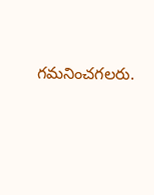గమనించగలరు.